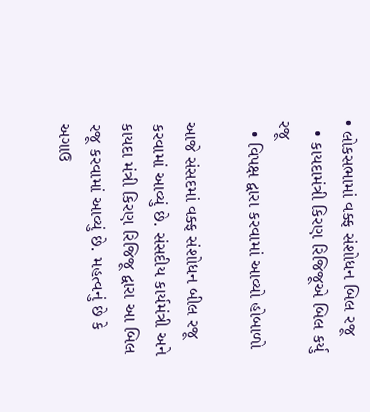• લોકસભામાં વક્ફ સંશોધન બિલ રજૂ
  • કાયદામંત્રી કિરણ રિજિજૂએ બિલ કર્યુ રજૂ
  • વિપક્ષ દ્વારા કરવામાં આવ્યો હોબાળો

આજે સંસદમાં વક્ફ સંશોધન બીલ રજૂ કરવામાં આવ્યું છે. સંસદીય કાર્યમંત્રી અને કાયદા મંત્રી કિરણ રિજિજૂ દ્વારા આ બિલ રજૂ કરવામાં આવ્યું છે. મહત્વનું છે કે અગાઉ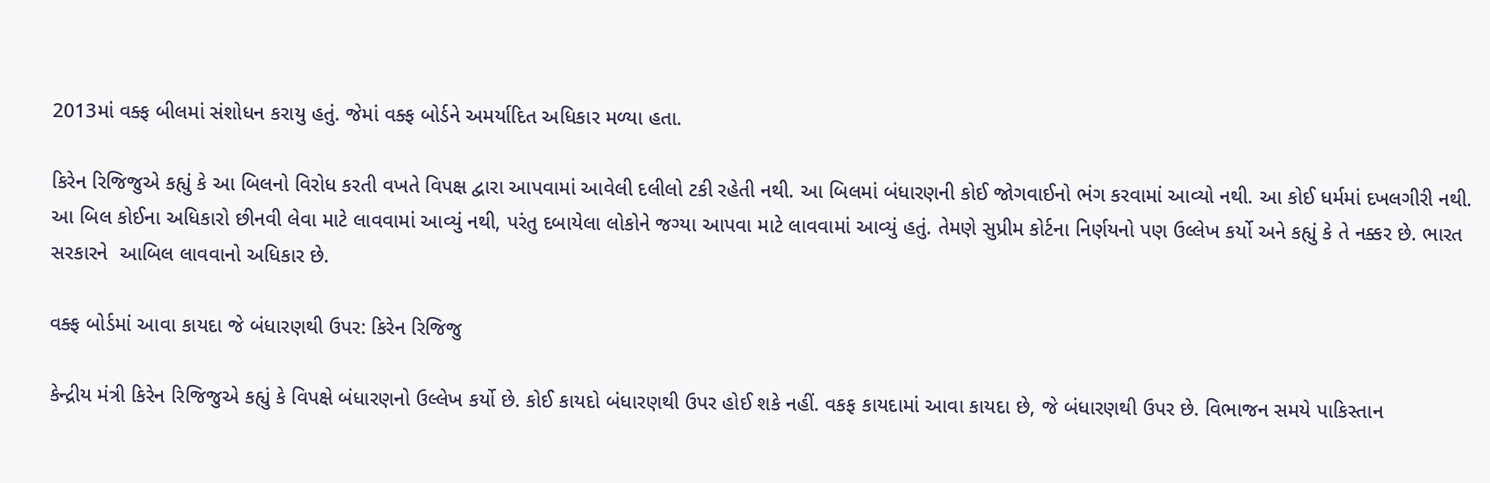2013માં વક્ફ બીલમાં સંશોધન કરાયુ હતું. જેમાં વક્ફ બોર્ડને અમર્યાદિત અધિકાર મળ્યા હતા.

કિરેન રિજિજુએ કહ્યું કે આ બિલનો વિરોધ કરતી વખતે વિપક્ષ દ્વારા આપવામાં આવેલી દલીલો ટકી રહેતી નથી. આ બિલમાં બંધારણની કોઈ જોગવાઈનો ભંગ કરવામાં આવ્યો નથી. આ કોઈ ધર્મમાં દખલગીરી નથી. આ બિલ કોઈના અધિકારો છીનવી લેવા માટે લાવવામાં આવ્યું નથી, પરંતુ દબાયેલા લોકોને જગ્યા આપવા માટે લાવવામાં આવ્યું હતું. તેમણે સુપ્રીમ કોર્ટના નિર્ણયનો પણ ઉલ્લેખ કર્યો અને કહ્યું કે તે નક્કર છે. ભારત સરકારને  આબિલ લાવવાનો અધિકાર છે.

વક્ફ બોર્ડમાં આવા કાયદા જે બંધારણથી ઉપર: કિરેન રિજિજુ

કેન્દ્રીય મંત્રી કિરેન રિજિજુએ કહ્યું કે વિપક્ષે બંધારણનો ઉલ્લેખ કર્યો છે. કોઈ કાયદો બંધારણથી ઉપર હોઈ શકે નહીં. વકફ કાયદામાં આવા કાયદા છે, જે બંધારણથી ઉપર છે. વિભાજન સમયે પાકિસ્તાન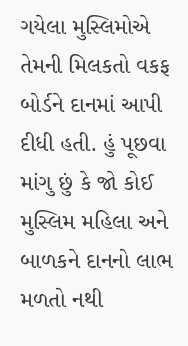ગયેલા મુસ્લિમોએ તેમની મિલકતો વકફ બોર્ડને દાનમાં આપી દીધી હતી. હું પૂછવા માંગુ છું કે જો કોઈ મુસ્લિમ મહિલા અને બાળકને દાનનો લાભ મળતો નથી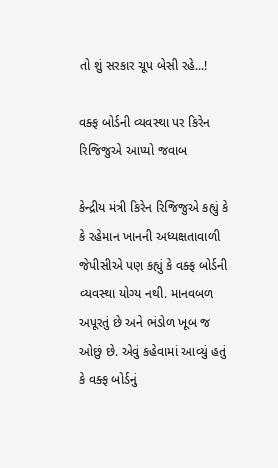તો શું સરકાર ચૂપ બેસી રહે...!

વક્ફ બોર્ડની વ્યવસ્થા પર કિરેન રિજિજુએ આપ્યો જવાબ

કેન્દ્રીય મંત્રી કિરેન રિજિજુએ કહ્યું કે કે રહેમાન ખાનની અધ્યક્ષતાવાળી જેપીસીએ પણ કહ્યું કે વક્ફ બોર્ડની વ્યવસ્થા યોગ્ય નથી. માનવબળ અપૂરતું છે અને ભંડોળ ખૂબ જ ઓછું છે. એવું કહેવામાં આવ્યું હતું કે વક્ફ બોર્ડનું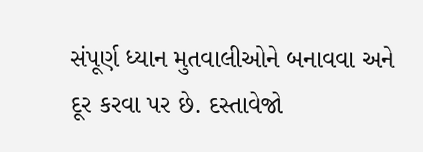સંપૂર્ણ ધ્યાન મુતવાલીઓને બનાવવા અને દૂર કરવા પર છે. દસ્તાવેજો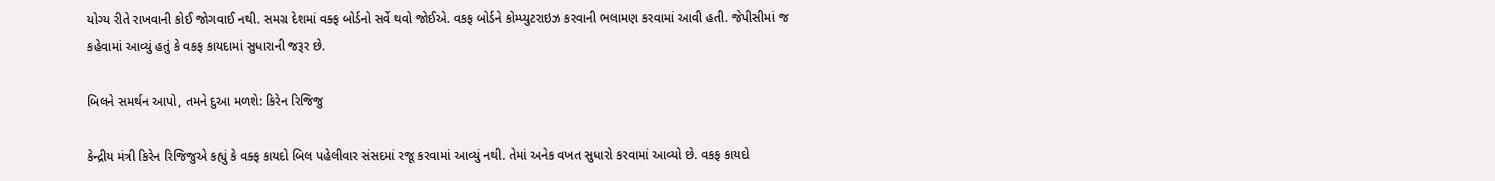યોગ્ય રીતે રાખવાની કોઈ જોગવાઈ નથી. સમગ્ર દેશમાં વક્ફ બોર્ડનો સર્વે થવો જોઈએ. વકફ બોર્ડને કોમ્પ્યુટરાઇઝ કરવાની ભલામણ કરવામાં આવી હતી. જેપીસીમાં જ કહેવામાં આવ્યું હતું કે વકફ કાયદામાં સુધારાની જરૂર છે.

બિલને સમર્થન આપો, તમને દુઆ મળશે: કિરેન રિજિજુ

કેન્દ્રીય મંત્રી કિરેન રિજિજુએ કહ્યું કે વક્ફ કાયદો બિલ પહેલીવાર સંસદમાં રજૂ કરવામાં આવ્યું નથી. તેમાં અનેક વખત સુધારો કરવામાં આવ્યો છે. વકફ કાયદો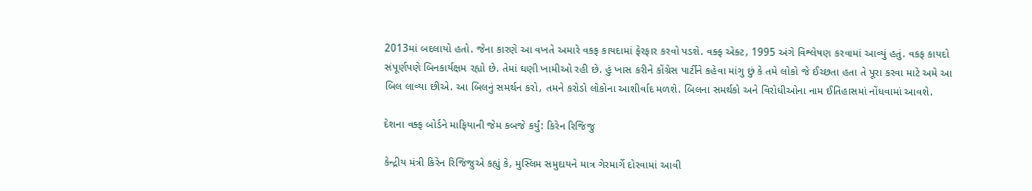2013માં બદલાયો હતો. જેના કારણે આ વખતે અમારે વકફ કાયદામાં ફેરફાર કરવો પડશે. વક્ફ એક્ટ, 1995 અંગે વિશ્લેષણ કરવામાં આવ્યું હતું. વકફ કાયદો સંપૂર્ણપણે બિનકાર્યક્ષમ રહ્યો છે. તેમાં ઘણી ખામીઓ રહી છે. હું ખાસ કરીને કોંગ્રેસ પાર્ટીને કહેવા માંગુ છું કે તમે લોકો જે ઈચ્છતા હતા તે પૂરા કરવા માટે અમે આ બિલ લાવ્યા છીએ. આ બિલનું સમર્થન કરો, તમને કરોડો લોકોના આશીર્વાદ મળશે. બિલના સમર્થકો અને વિરોધીઓના નામ ઈતિહાસમાં નોંધવામાં આવશે.

દેશના વક્ફ બોર્ડને માફિયાની જેમ કબજે કર્યું: કિરેન રિજિજુ

કેન્દ્રીય મંત્રી કિરેન રિજિજુએ કહ્યું કે, મુસ્લિમ સમુદાયને માત્ર ગેરમાર્ગે દોરવામાં આવી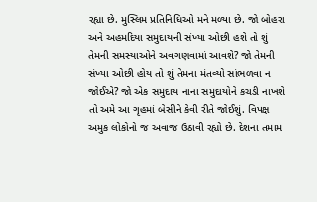રહ્યા છે. મુસ્લિમ પ્રતિનિધિઓ મને મળ્યા છે. જો બોહરા અને અહમદિયા સમુદાયની સંખ્યા ઓછી હશે તો શું તેમની સમસ્યાઓને અવગણવામાં આવશે? જો તેમની સંખ્યા ઓછી હોય તો શું તેમના મંતવ્યો સાંભળવા ન જોઈએ? જો એક સમુદાય નાના સમુદાયોને કચડી નાખશે તો અમે આ ગૃહમાં બેસીને કેવી રીતે જોઈશું. વિપક્ષ અમુક લોકોનો જ અવાજ ઉઠાવી રહ્યો છે. દેશના તમામ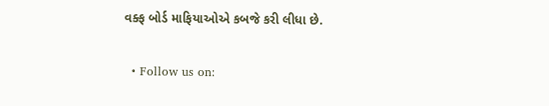વક્ફ બોર્ડ માફિયાઓએ કબજે કરી લીધા છે.

  • Follow us on: